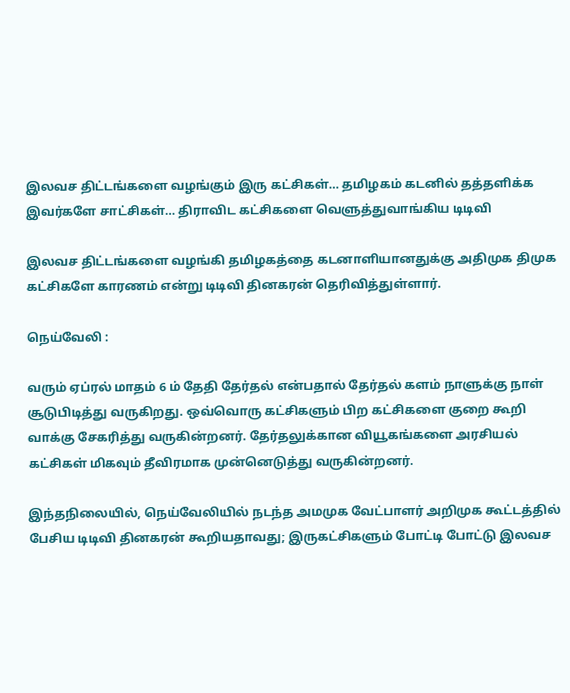இலவச திட்டங்களை வழங்கும் இரு கட்சிகள்… தமிழகம் கடனில் தத்தளிக்க இவர்களே சாட்சிகள்… திராவிட கட்சிகளை வெளுத்துவாங்கிய டிடிவி

இலவச திட்டங்களை வழங்கி தமிழகத்தை கடனாளியானதுக்கு அதிமுக திமுக கட்சிகளே காரணம் என்று டிடிவி தினகரன் தெரிவித்துள்ளார்.

நெய்வேலி :

வரும் ஏப்ரல் மாதம் 6 ம் தேதி தேர்தல் என்பதால் தேர்தல் களம் நாளுக்கு நாள் சூடுபிடித்து வருகிறது. ஒவ்வொரு கட்சிகளும் பிற கட்சிகளை குறை கூறி வாக்கு சேகரித்து வருகின்றனர். தேர்தலுக்கான வியூகங்களை அரசியல் கட்சிகள் மிகவும் தீவிரமாக முன்னெடுத்து வருகின்றனர்.

இந்தநிலையில், நெய்வேலியில் நடந்த அமமுக வேட்பாளர் அறிமுக கூட்டத்தில் பேசிய டிடிவி தினகரன் கூறியதாவது; இருகட்சிகளும் போட்டி போட்டு இலவச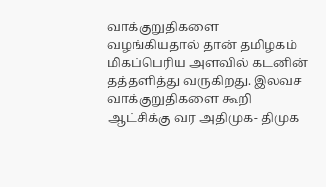வாக்குறுதிகளை வழங்கியதால் தான் தமிழகம் மிகப்பெரிய அளவில் கடனின் தத்தளித்து வருகிறது. இலவச வாக்குறுதிகளை கூறி ஆட்சிக்கு வர அதிமுக- திமுக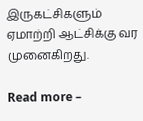இருகட்சிகளும் ஏமாற்றி ஆட்சிக்கு வர முனைகிறது.

Read more –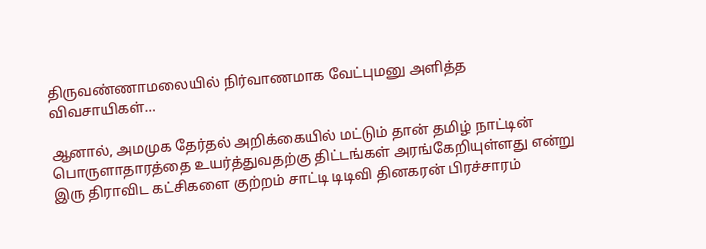திருவண்ணாமலையில் நிர்வாணமாக வேட்புமனு அளித்த விவசாயிகள்…

ஆனால், அமமுக தேர்தல் அறிக்கையில் மட்டும் தான் தமிழ் நாட்டின் பொருளாதாரத்தை உயர்த்துவதற்கு திட்டங்கள் அரங்கேறியுள்ளது என்று இரு திராவிட கட்சிகளை குற்றம் சாட்டி டிடிவி தினகரன் பிரச்சாரம்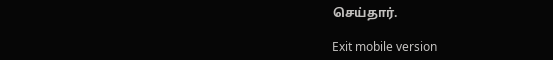செய்தார்.

Exit mobile version